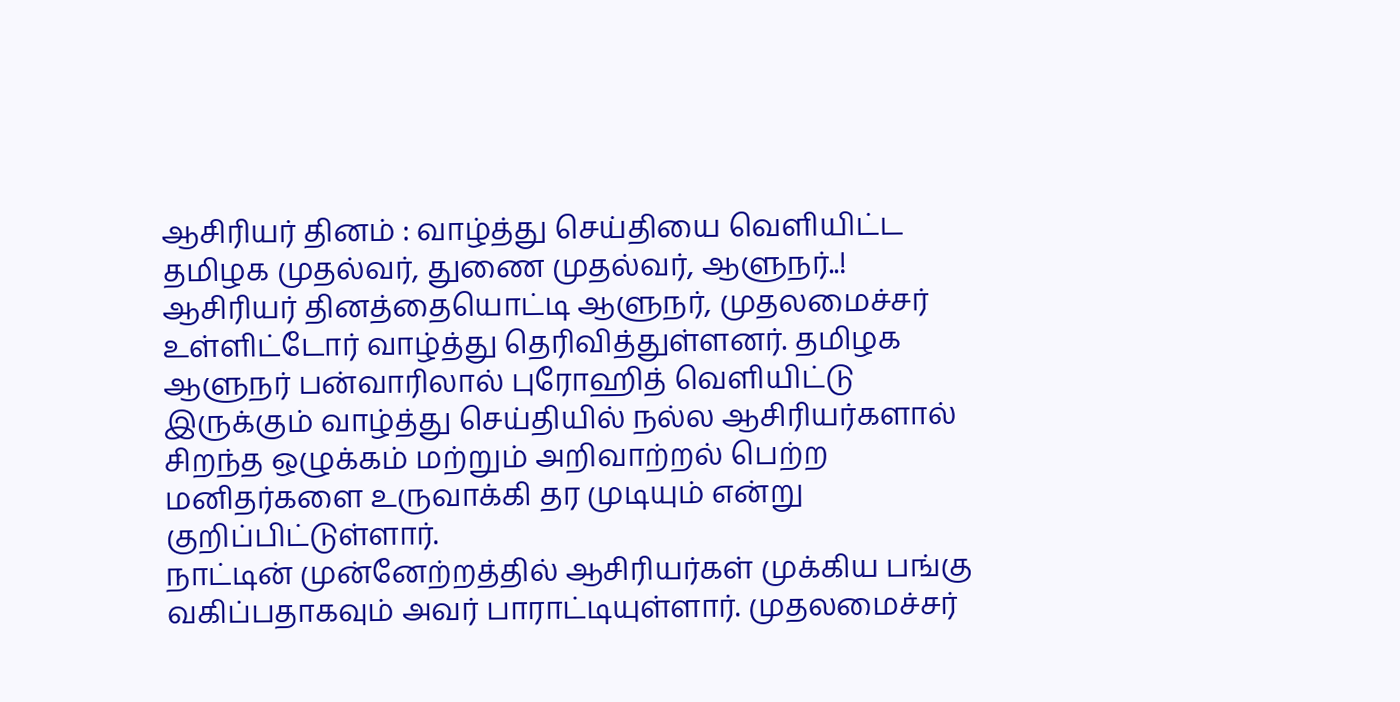ஆசிரியர் தினம் : வாழ்த்து செய்தியை வெளியிட்ட தமிழக முதல்வர், துணை முதல்வர், ஆளுநர்..!
ஆசிரியர் தினத்தையொட்டி ஆளுநர், முதலமைச்சர் உள்ளிட்டோர் வாழ்த்து தெரிவித்துள்ளனர். தமிழக ஆளுநர் பன்வாரிலால் புரோஹித் வெளியிட்டு இருக்கும் வாழ்த்து செய்தியில் நல்ல ஆசிரியர்களால் சிறந்த ஒழுக்கம் மற்றும் அறிவாற்றல் பெற்ற மனிதர்களை உருவாக்கி தர முடியும் என்று குறிப்பிட்டுள்ளார்.
நாட்டின் முன்னேற்றத்தில் ஆசிரியர்கள் முக்கிய பங்கு வகிப்பதாகவும் அவர் பாராட்டியுள்ளார். முதலமைச்சர்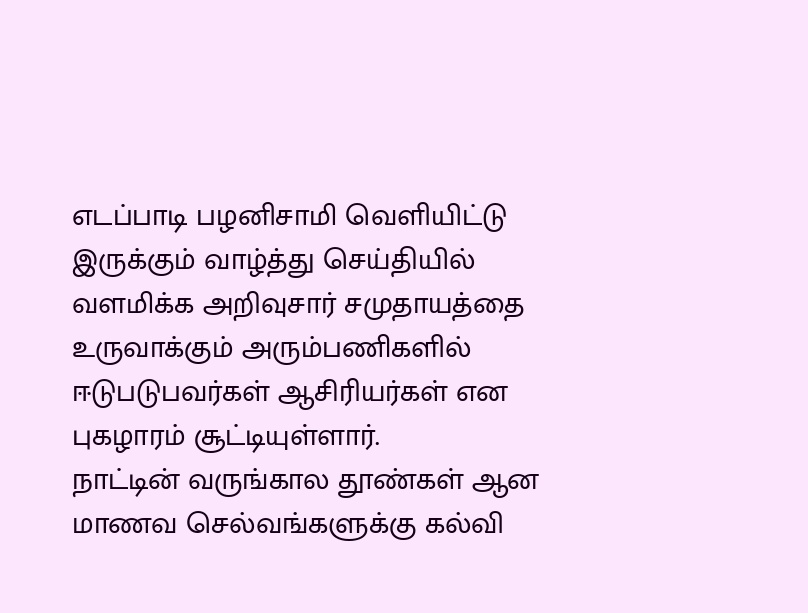எடப்பாடி பழனிசாமி வெளியிட்டு இருக்கும் வாழ்த்து செய்தியில் வளமிக்க அறிவுசார் சமுதாயத்தை உருவாக்கும் அரும்பணிகளில் ஈடுபடுபவர்கள் ஆசிரியர்கள் என புகழாரம் சூட்டியுள்ளார்.
நாட்டின் வருங்கால தூண்கள் ஆன மாணவ செல்வங்களுக்கு கல்வி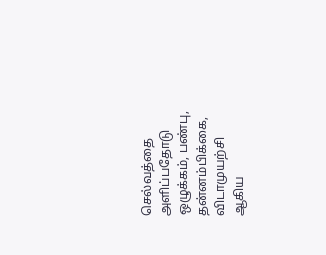செல்வத்தை அளிப்பதோடு ஒழுக்கம், பண்பு, தன்னம்பிக்கை, விடாமுயற்சி ஆகிய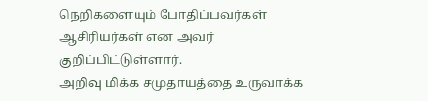நெறிகளையும் போதிப்பவர்கள் ஆசிரியர்கள் என அவர் குறிப்பிட்டுள்ளார்.
அறிவு மிக்க சமுதாயத்தை உருவாக்க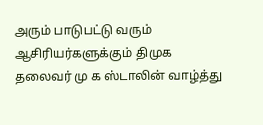அரும் பாடுபட்டு வரும் ஆசிரியர்களுக்கும் திமுக தலைவர் மு க ஸ்டாலின் வாழ்த்து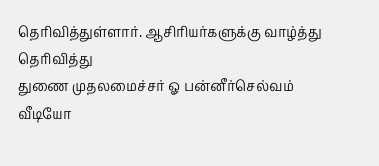தெரிவித்துள்ளார். ஆசிரியர்களுக்கு வாழ்த்து தெரிவித்து
துணை முதலமைச்சர் ஓ பன்னீர்செல்வம் வீடியோ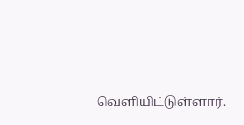வெளியிட்டுள்ளார்.